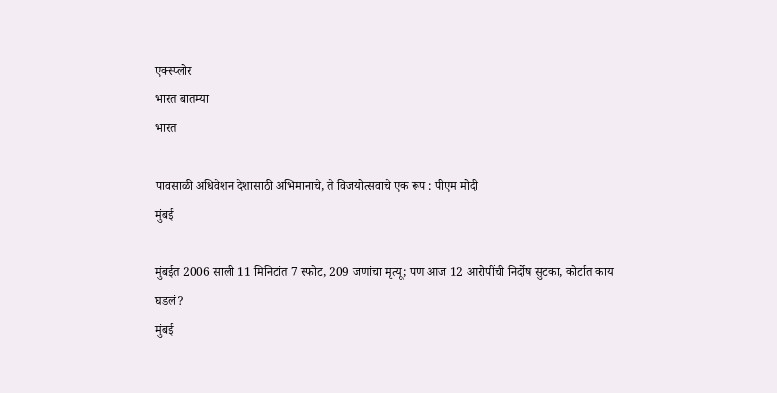एक्स्प्लोर
भारत बातम्या
भारत

पावसाळी अधिवेशन देशासाठी अभिमानाचे, ते विजयोत्सवाचे एक रूप : पीएम मोदी
मुंबई

मुंबईत 2006 साली 11 मिनिटांत 7 स्फोट, 209 जणांचा मृत्यू; पण आज 12 आरोपींची निर्दोष सुटका, कोर्टात काय घडलं?
मुंबई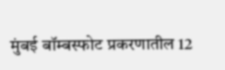मुंबई बॉम्बस्फोट प्रकरणातील 12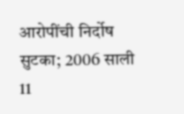आरोपींची निर्दोष सुटका; 2006 साली 11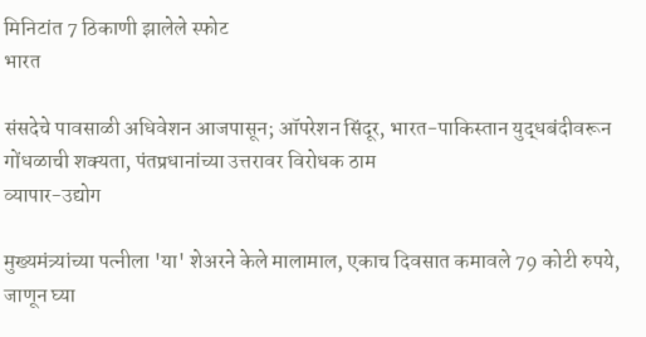मिनिटांत 7 ठिकाणी झालेले स्फोट
भारत

संसदेचे पावसाळी अधिवेशन आजपासून; ऑपरेशन सिंदूर, भारत-पाकिस्तान युद्धबंदीवरून गोंधळाची शक्यता, पंतप्रधानांच्या उत्तरावर विरोधक ठाम
व्यापार-उद्योग

मुख्यमंत्र्यांच्या पत्नीला 'या' शेअरने केले मालामाल, एकाच दिवसात कमावले 79 कोटी रुपये, जाणून घ्या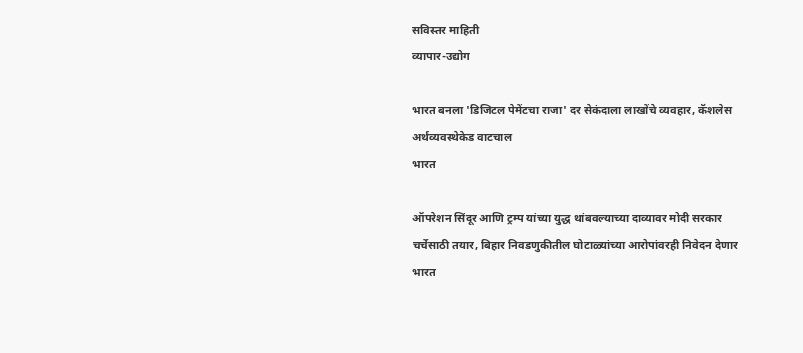सविस्तर माहिती
व्यापार-उद्योग

भारत बनला 'डिजिटल पेमेंटचा राजा' दर सेकंदाला लाखोंचे व्यवहार, कॅशलेस अर्थव्यवस्थेकेड वाटचाल
भारत

ऑपरेशन सिंदूर आणि ट्रम्प यांच्या युद्ध थांबवल्याच्या दाव्यावर मोदी सरकार चर्चेसाठी तयार, बिहार निवडणुकीतील घोटाळ्यांच्या आरोपांवरही निवेदन देणार
भारत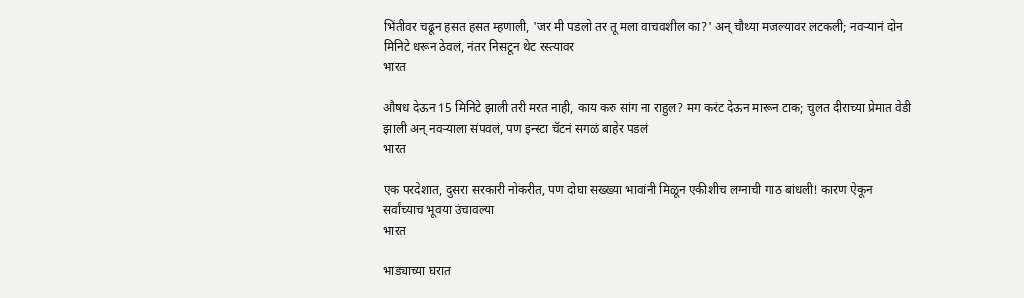भिंतीवर चढून हसत हसत म्हणाली, 'जर मी पडलो तर तू मला वाचवशील का?' अन् चौथ्या मजल्यावर लटकली; नवऱ्यानं दोन मिनिटे धरून ठेवलं, नंतर निसटून थेट रस्त्यावर
भारत

औषध देऊन 15 मिनिटे झाली तरी मरत नाही, काय करु सांग ना राहुल? मग करंट देऊन मारून टाक; चुलत दीराच्या प्रेमात वेडी झाली अन् नवऱ्याला संपवलं, पण इन्स्टा चॅटनं सगळं बाहेर पडलं
भारत

एक परदेशात, दुसरा सरकारी नोकरीत, पण दोघा सख्ख्या भावांनी मिळून एकीशीच लग्नाची गाठ बांधली! कारण ऐकून सर्वांच्याच भूवया उंचावल्या
भारत

भाड्याच्या घरात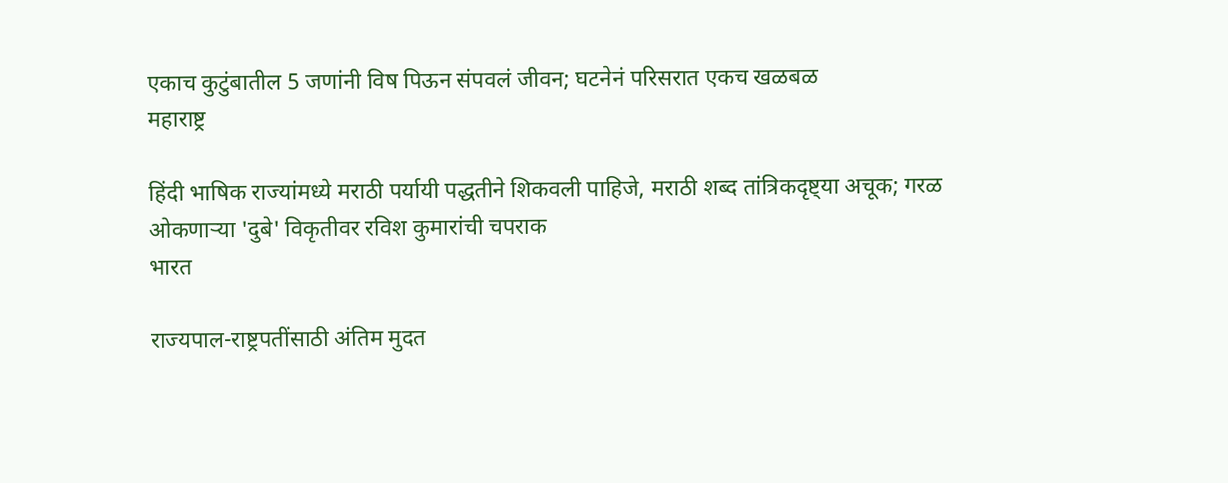एकाच कुटुंबातील 5 जणांनी विष पिऊन संपवलं जीवन; घटनेनं परिसरात एकच खळबळ
महाराष्ट्र

हिंदी भाषिक राज्यांमध्ये मराठी पर्यायी पद्धतीने शिकवली पाहिजे, मराठी शब्द तांत्रिकदृष्ट्या अचूक; गरळ ओकणाऱ्या 'दुबे' विकृतीवर रविश कुमारांची चपराक
भारत

राज्यपाल-राष्ट्रपतींसाठी अंतिम मुदत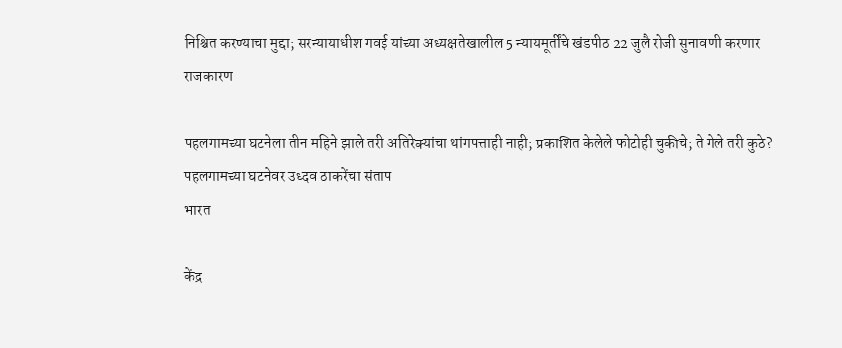निश्चित करण्याचा मुद्दा; सरन्यायाधीश गवई यांच्या अध्यक्षतेखालील 5 न्यायमूर्तींचे खंडपीठ 22 जुलै रोजी सुनावणी करणार
राजकारण

पहलगामच्या घटनेला तीन महिने झाले तरी अतिरेक्यांचा थांगपत्ताही नाही; प्रकाशित केलेले फोटोही चुकीचे; ते गेले तरी कुठे? पहलगामच्या घटनेवर उध्दव ठाकरेंचा संताप
भारत

केंद्र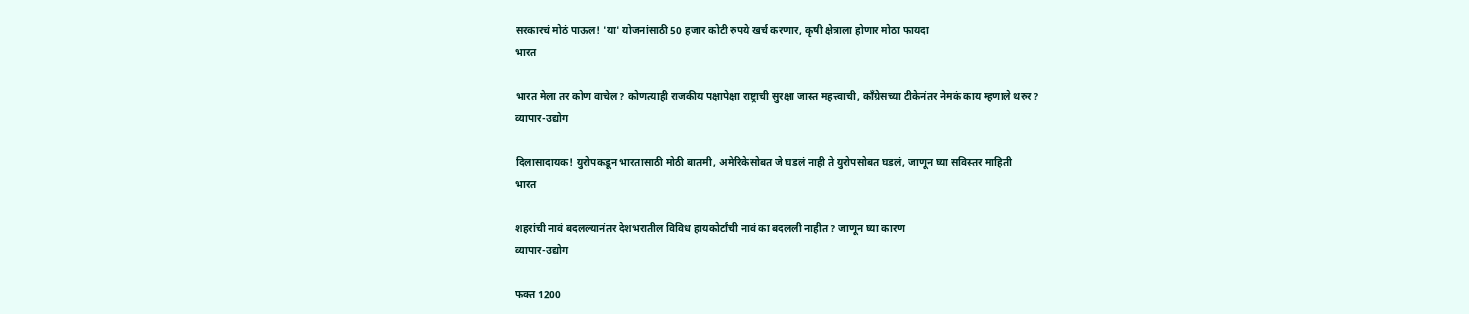सरकारचं मोठं पाऊल! 'या' योजनांसाठी 50 हजार कोटी रुपये खर्च करणार, कृषी क्षेत्राला होणार मोठा फायदा
भारत

भारत मेला तर कोण वाचेल? कोणत्याही राजकीय पक्षापेक्षा राष्ट्राची सुरक्षा जास्त महत्त्वाची, काँग्रेसच्या टीकेनंतर नेमकं काय म्हणाले थरुर?
व्यापार-उद्योग

दिलासादायक! युरोपकडून भारतासाठी मोठी बातमी, अमेरिकेसोबत जे घडलं नाही ते युरोपसोबत घडलं, जाणून घ्या सविस्तर माहिती
भारत

शहरांची नावं बदलल्यानंतर देशभरातील विविध हायकोर्टांची नावं का बदलली नाहीत? जाणून घ्या कारण
व्यापार-उद्योग

फक्त 1200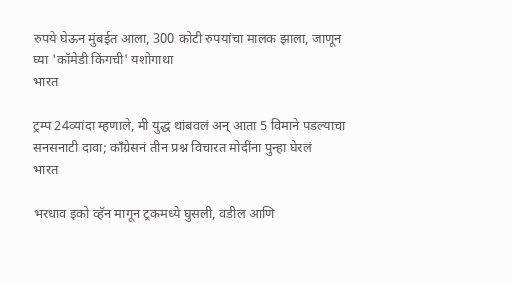रुपये घेऊन मुंबईत आला, 300 कोटी रुपयांचा मालक झाला, जाणून घ्या 'कॉमेडी किंगची' यशोगाथा
भारत

ट्रम्प 24व्यांदा म्हणाले, मी युद्ध थांबवलं अन् आता 5 विमाने पडल्याचा सनसनाटी दावा; काँग्रेसनं तीन प्रश्न विचारत मोदींना पुन्हा घेरलं
भारत

भरधाव इको व्हॅन मागून ट्रकमध्ये घुसली, वडील आणि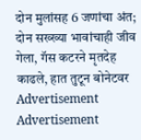दोन मुलांसह 6 जणांचा अंत; दोन सख्ख्या भावांचाही जीव गेला, गॅस कटरने मृतदेह काढले, हात तुटून बोनेटवर
Advertisement
Advertisement